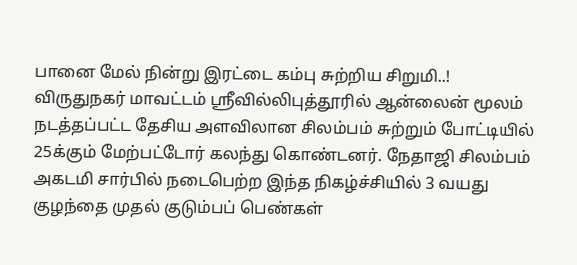பானை மேல் நின்று இரட்டை கம்பு சுற்றிய சிறுமி..!
விருதுநகர் மாவட்டம் ஸ்ரீவில்லிபுத்தூரில் ஆன்லைன் மூலம் நடத்தப்பட்ட தேசிய அளவிலான சிலம்பம் சுற்றும் போட்டியில் 25க்கும் மேற்பட்டோர் கலந்து கொண்டனர். நேதாஜி சிலம்பம் அகடமி சார்பில் நடைபெற்ற இந்த நிகழ்ச்சியில் 3 வயது குழந்தை முதல் குடும்பப் பெண்கள்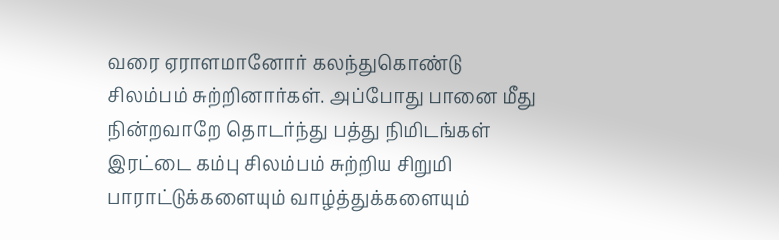வரை ஏராளமானோர் கலந்துகொண்டு சிலம்பம் சுற்றினார்கள். அப்போது பானை மீது நின்றவாறே தொடர்ந்து பத்து நிமிடங்கள் இரட்டை கம்பு சிலம்பம் சுற்றிய சிறுமி பாராட்டுக்களையும் வாழ்த்துக்களையும்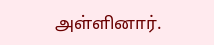அள்ளினார்.